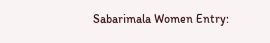Sabarimala Women Entry: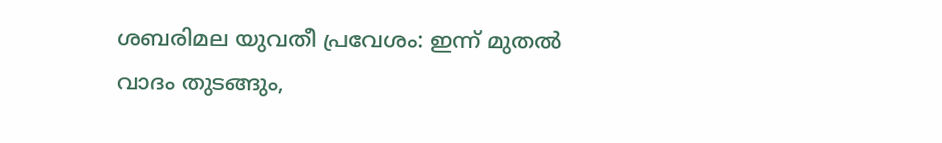ശബരിമല യുവതീ പ്രവേശം: ഇന്ന് മുതൽ വാദം തുടങ്ങും,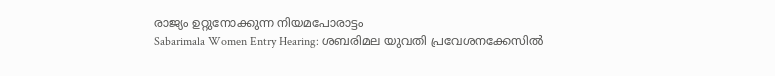രാജ്യം ഉറ്റുനോക്കുന്ന നിയമപോരാട്ടം
Sabarimala Women Entry Hearing: ശബരിമല യുവതി പ്രവേശനക്കേസിൽ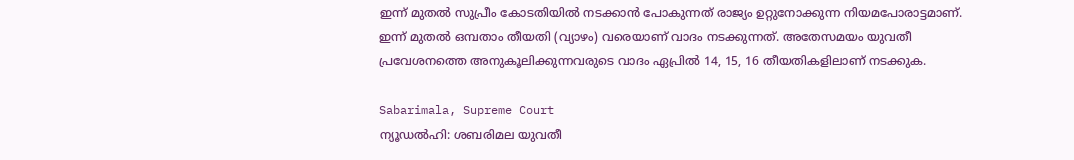ഇന്ന് മുതൽ സുപ്രീം കോടതിയിൽ നടക്കാൻ പോകുന്നത് രാജ്യം ഉറ്റുനോക്കുന്ന നിയമപോരാട്ടമാണ്. ഇന്ന് മുതൽ ഒമ്പതാം തീയതി (വ്യാഴം) വരെയാണ് വാദം നടക്കുന്നത്. അതേസമയം യുവതീ പ്രവേശനത്തെ അനുകൂലിക്കുന്നവരുടെ വാദം ഏപ്രിൽ 14, 15, 16 തീയതികളിലാണ് നടക്കുക.

Sabarimala, Supreme Court
ന്യൂഡൽഹി: ശബരിമല യുവതീ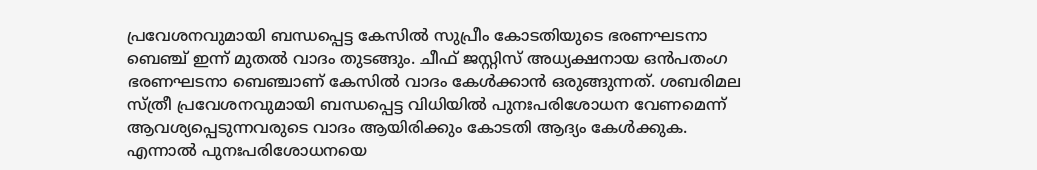പ്രവേശനവുമായി ബന്ധപ്പെട്ട കേസിൽ സുപ്രീം കോടതിയുടെ ഭരണഘടനാ ബെഞ്ച് ഇന്ന് മുതൽ വാദം തുടങ്ങും. ചീഫ് ജസ്റ്റിസ് അധ്യക്ഷനായ ഒൻപതംഗ ഭരണഘടനാ ബെഞ്ചാണ് കേസിൽ വാദം കേൾക്കാൻ ഒരുങ്ങുന്നത്. ശബരിമല സ്ത്രീ പ്രവേശനവുമായി ബന്ധപ്പെട്ട വിധിയിൽ പുനഃപരിശോധന വേണമെന്ന് ആവശ്യപ്പെടുന്നവരുടെ വാദം ആയിരിക്കും കോടതി ആദ്യം കേൾക്കുക.
എന്നാൽ പുനഃപരിശോധനയെ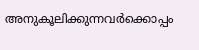അനുകൂലിക്കുന്നവർക്കൊപ്പം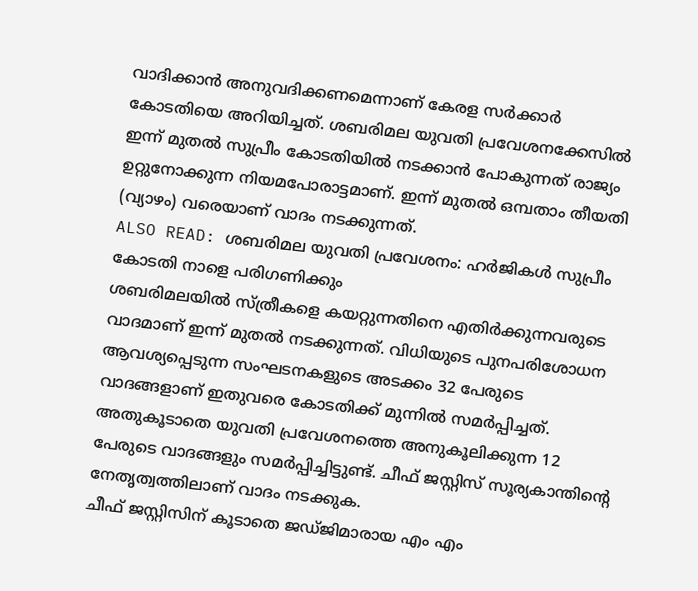വാദിക്കാൻ അനുവദിക്കണമെന്നാണ് കേരള സർക്കാർ കോടതിയെ അറിയിച്ചത്. ശബരിമല യുവതി പ്രവേശനക്കേസിൽ ഇന്ന് മുതൽ സുപ്രീം കോടതിയിൽ നടക്കാൻ പോകുന്നത് രാജ്യം ഉറ്റുനോക്കുന്ന നിയമപോരാട്ടമാണ്. ഇന്ന് മുതൽ ഒമ്പതാം തീയതി (വ്യാഴം) വരെയാണ് വാദം നടക്കുന്നത്.
ALSO READ: ശബരിമല യുവതി പ്രവേശനം: ഹർജികൾ സുപ്രീം കോടതി നാളെ പരിഗണിക്കും
ശബരിമലയിൽ സ്ത്രീകളെ കയറ്റുന്നതിനെ എതിർക്കുന്നവരുടെ വാദമാണ് ഇന്ന് മുതൽ നടക്കുന്നത്. വിധിയുടെ പുനപരിശോധന ആവശ്യപ്പെടുന്ന സംഘടനകളുടെ അടക്കം 32 പേരുടെ വാദങ്ങളാണ് ഇതുവരെ കോടതിക്ക് മുന്നിൽ സമർപ്പിച്ചത്. അതുകൂടാതെ യുവതി പ്രവേശനത്തെ അനുകൂലിക്കുന്ന 12 പേരുടെ വാദങ്ങളും സമർപ്പിച്ചിട്ടുണ്ട്. ചീഫ് ജസ്റ്റിസ് സൂര്യകാന്തിൻ്റെ നേതൃത്വത്തിലാണ് വാദം നടക്കുക.
ചീഫ് ജസ്റ്റിസിന് കൂടാതെ ജഡ്ജിമാരായ എം എം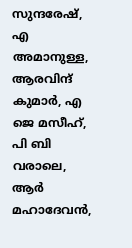സുന്ദരേഷ്, എ അമാനുള്ള, ആരവിന്ദ് കുമാർ, എ ജെ മസീഹ്, പി ബി വരാലെ, ആർ മഹാദേവൻ,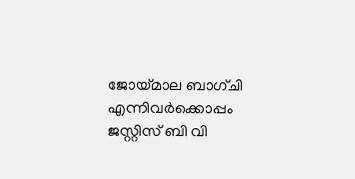ജോയ്മാല ബാഗ്ചി എന്നിവർക്കൊപ്പം ജസ്റ്റിസ് ബി വി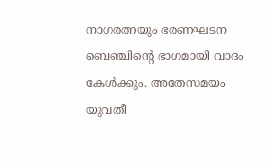നാഗരത്നയും ഭരണഘടന ബെഞ്ചിന്റെ ഭാഗമായി വാദം കേൾക്കും. അതേസമയം യുവതീ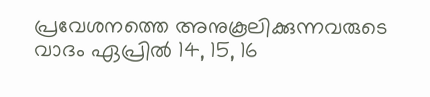പ്രവേശനത്തെ അനുകൂലിക്കുന്നവരുടെ വാദം ഏപ്രിൽ 14, 15, 16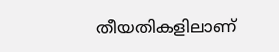തീയതികളിലാണ്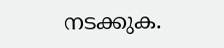നടക്കുക.